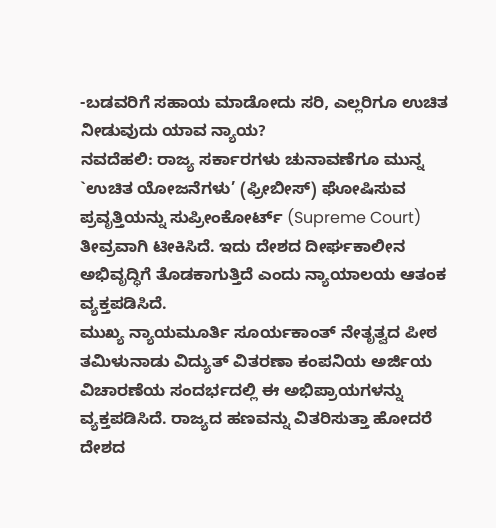-ಬಡವರಿಗೆ ಸಹಾಯ ಮಾಡೋದು ಸರಿ, ಎಲ್ಲರಿಗೂ ಉಚಿತ ನೀಡುವುದು ಯಾವ ನ್ಯಾಯ?
ನವದೆಹಲಿ: ರಾಜ್ಯ ಸರ್ಕಾರಗಳು ಚುನಾವಣೆಗೂ ಮುನ್ನ `ಉಚಿತ ಯೋಜನೆಗಳು’ (ಫ್ರೀಬೀಸ್) ಘೋಷಿಸುವ ಪ್ರವೃತ್ತಿಯನ್ನು ಸುಪ್ರೀಂಕೋರ್ಟ್ (Supreme Court) ತೀವ್ರವಾಗಿ ಟೀಕಿಸಿದೆ. ಇದು ದೇಶದ ದೀರ್ಘಕಾಲೀನ ಅಭಿವೃದ್ಧಿಗೆ ತೊಡಕಾಗುತ್ತಿದೆ ಎಂದು ನ್ಯಾಯಾಲಯ ಆತಂಕ ವ್ಯಕ್ತಪಡಿಸಿದೆ.
ಮುಖ್ಯ ನ್ಯಾಯಮೂರ್ತಿ ಸೂರ್ಯಕಾಂತ್ ನೇತೃತ್ವದ ಪೀಠ ತಮಿಳುನಾಡು ವಿದ್ಯುತ್ ವಿತರಣಾ ಕಂಪನಿಯ ಅರ್ಜಿಯ ವಿಚಾರಣೆಯ ಸಂದರ್ಭದಲ್ಲಿ ಈ ಅಭಿಪ್ರಾಯಗಳನ್ನು ವ್ಯಕ್ತಪಡಿಸಿದೆ. ರಾಜ್ಯದ ಹಣವನ್ನು ವಿತರಿಸುತ್ತಾ ಹೋದರೆ ದೇಶದ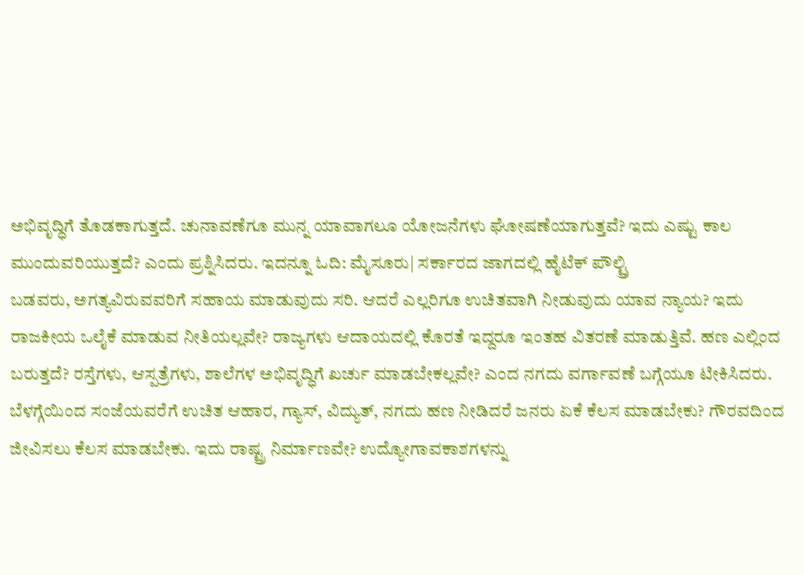ಅಭಿವೃದ್ಧಿಗೆ ತೊಡಕಾಗುತ್ತದೆ. ಚುನಾವಣೆಗೂ ಮುನ್ನ ಯಾವಾಗಲೂ ಯೋಜನೆಗಳು ಘೋಷಣೆಯಾಗುತ್ತವೆ? ಇದು ಎಷ್ಟು ಕಾಲ ಮುಂದುವರಿಯುತ್ತದೆ? ಎಂದು ಪ್ರಶ್ನಿಸಿದರು. ಇದನ್ನೂ ಓದಿ: ಮೈಸೂರು| ಸರ್ಕಾರದ ಜಾಗದಲ್ಲಿ ಹೈಟೆಕ್ ಪೌಲ್ಟ್ರಿ
ಬಡವರು, ಅಗತ್ಯವಿರುವವರಿಗೆ ಸಹಾಯ ಮಾಡುವುದು ಸರಿ. ಆದರೆ ಎಲ್ಲರಿಗೂ ಉಚಿತವಾಗಿ ನೀಡುವುದು ಯಾವ ನ್ಯಾಯ? ಇದು ರಾಜಕೀಯ ಒಲೈಕೆ ಮಾಡುವ ನೀತಿಯಲ್ಲವೇ? ರಾಜ್ಯಗಳು ಆದಾಯದಲ್ಲಿ ಕೊರತೆ ಇದ್ದರೂ ಇಂತಹ ವಿತರಣೆ ಮಾಡುತ್ತಿವೆ. ಹಣ ಎಲ್ಲಿಂದ ಬರುತ್ತದೆ? ರಸ್ತೆಗಳು, ಆಸ್ಪತ್ರೆಗಳು, ಶಾಲೆಗಳ ಅಭಿವೃದ್ಧಿಗೆ ಖರ್ಚು ಮಾಡಬೇಕಲ್ಲವೇ? ಎಂದ ನಗದು ವರ್ಗಾವಣೆ ಬಗ್ಗೆಯೂ ಟೀಕಿಸಿದರು.
ಬೆಳಗ್ಗೆಯಿಂದ ಸಂಜೆಯವರೆಗೆ ಉಚಿತ ಆಹಾರ, ಗ್ಯಾಸ್, ವಿದ್ಯುತ್, ನಗದು ಹಣ ನೀಡಿದರೆ ಜನರು ಏಕೆ ಕೆಲಸ ಮಾಡಬೇಕು? ಗೌರವದಿಂದ ಜೀವಿಸಲು ಕೆಲಸ ಮಾಡಬೇಕು. ಇದು ರಾಷ್ಟ್ರ ನಿರ್ಮಾಣವೇ? ಉದ್ಯೋಗಾವಕಾಶಗಳನ್ನು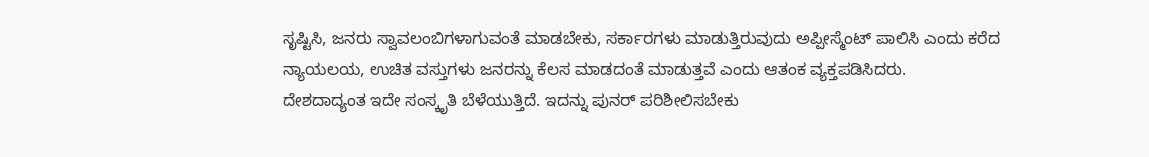ಸೃಷ್ಟಿಸಿ, ಜನರು ಸ್ವಾವಲಂಬಿಗಳಾಗುವಂತೆ ಮಾಡಬೇಕು, ಸರ್ಕಾರಗಳು ಮಾಡುತ್ತಿರುವುದು ಅಪ್ಪೀಸ್ಮೆಂಟ್ ಪಾಲಿಸಿ ಎಂದು ಕರೆದ ನ್ಯಾಯಲಯ, ಉಚಿತ ವಸ್ತುಗಳು ಜನರನ್ನು ಕೆಲಸ ಮಾಡದಂತೆ ಮಾಡುತ್ತವೆ ಎಂದು ಆತಂಕ ವ್ಯಕ್ತಪಡಿಸಿದರು.
ದೇಶದಾದ್ಯಂತ ಇದೇ ಸಂಸ್ಕೃತಿ ಬೆಳೆಯುತ್ತಿದೆ. ಇದನ್ನು ಪುನರ್ ಪರಿಶೀಲಿಸಬೇಕು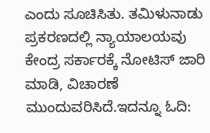ಎಂದು ಸೂಚಿಸಿತು. ತಮಿಳುನಾಡು ಪ್ರಕರಣದಲ್ಲಿ ನ್ಯಾಯಾಲಯವು ಕೇಂದ್ರ ಸರ್ಕಾರಕ್ಕೆ ನೋಟಿಸ್ ಜಾರಿ ಮಾಡಿ, ವಿಚಾರಣೆ ಮುಂದುವರಿಸಿದೆ.ಇದನ್ನೂ ಓದಿ: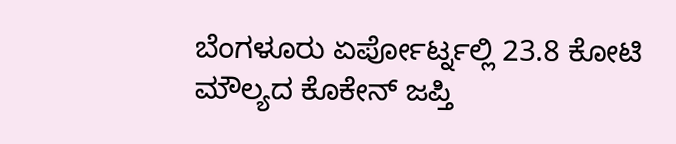ಬೆಂಗಳೂರು ಏರ್ಪೋರ್ಟ್ನಲ್ಲಿ 23.8 ಕೋಟಿ ಮೌಲ್ಯದ ಕೊಕೇನ್ ಜಪ್ತಿ